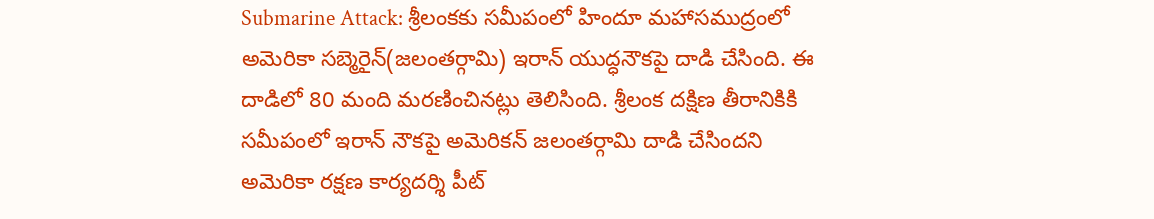Submarine Attack: శ్రీలంకకు సమీపంలో హిందూ మహాసముద్రంలో అమెరికా సబ్మెరైన్(జలంతర్గామి) ఇరాన్ యుద్ధనౌకపై దాడి చేసింది. ఈ దాడిలో 80 మంది మరణించినట్లు తెలిసింది. శ్రీలంక దక్షిణ తీరానికికి సమీపంలో ఇరాన్ నౌకపై అమెరికన్ జలంతర్గామి దాడి చేసిందని అమెరికా రక్షణ కార్యదర్శి పీట్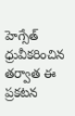హెగ్సేత్ ధ్రువీకరించిన తర్వాత ఈ ప్రకటన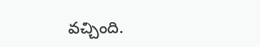వచ్చింది.